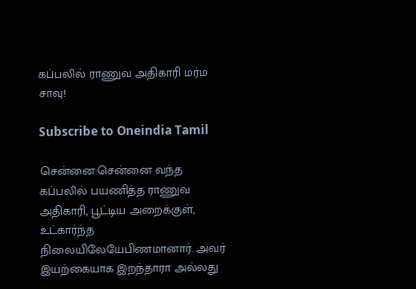கப்பலில் ராணுவ அதிகாரி மர்ம சாவு!

Subscribe to Oneindia Tamil

சென்னை:சென்னை வந்த கப்பலில் பயணித்த ராணுவ அதிகாரி, பூட்டிய அறைக்குள், உட்கார்ந்த நிலையிலேயேபிணமானார். அவர் இயற்கையாக இறந்தாரா அல்லது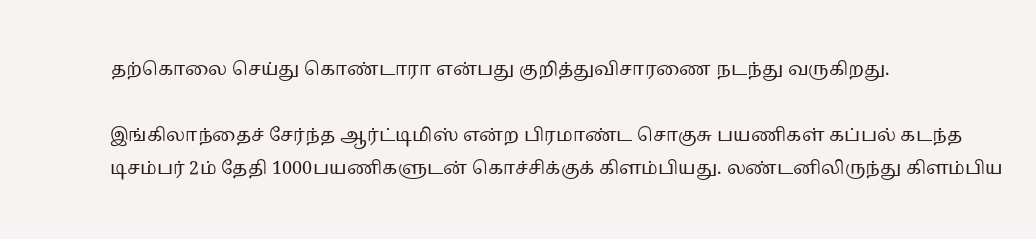தற்கொலை செய்து கொண்டாரா என்பது குறித்துவிசாரணை நடந்து வருகிறது.

இங்கிலாந்தைச் சேர்ந்த ஆர்ட்டிமிஸ் என்ற பிரமாண்ட சொகுசு பயணிகள் கப்பல் கடந்த டிசம்பர் 2ம் தேதி 1000பயணிகளுடன் கொச்சிக்குக் கிளம்பியது. லண்டனிலிருந்து கிளம்பிய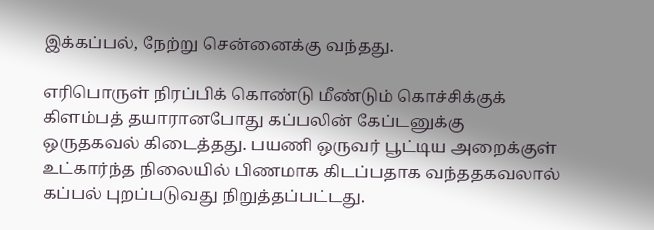இக்கப்பல், நேற்று சென்னைக்கு வந்தது.

எரிபொருள் நிரப்பிக் கொண்டு மீண்டும் கொச்சிக்குக் கிளம்பத் தயாரானபோது கப்பலின் கேப்டனுக்கு ஒருதகவல் கிடைத்தது. பயணி ஒருவர் பூட்டிய அறைக்குள் உட்கார்ந்த நிலையில் பிணமாக கிடப்பதாக வந்ததகவலால் கப்பல் புறப்படுவது நிறுத்தப்பட்டது.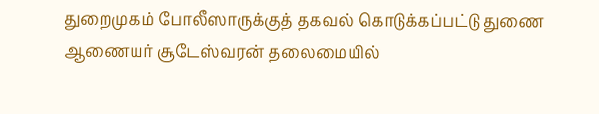துறைமுகம் போலீஸாருக்குத் தகவல் கொடுக்கப்பட்டு துணை ஆணையர் சூடேஸ்வரன் தலைமையில்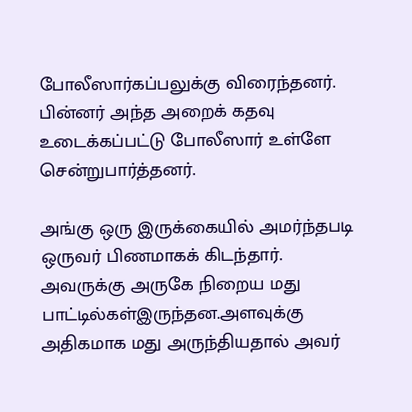போலீஸார்கப்பலுக்கு விரைந்தனர். பின்னர் அந்த அறைக் கதவு உடைக்கப்பட்டு போலீஸார் உள்ளே சென்றுபார்த்தனர்.

அங்கு ஒரு இருக்கையில் அமர்ந்தபடி ஒருவர் பிணமாகக் கிடந்தார். அவருக்கு அருகே நிறைய மது பாட்டில்கள்இருந்தன.அளவுக்கு அதிகமாக மது அருந்தியதால் அவர்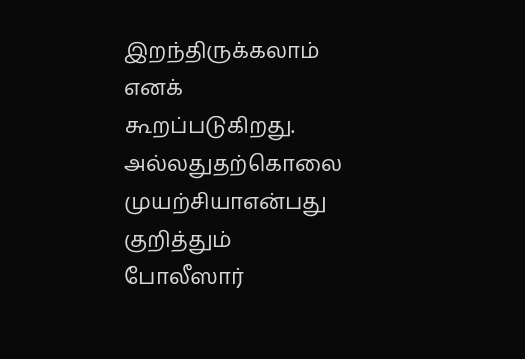இறந்திருக்கலாம் எனக் கூறப்படுகிறது. அல்லதுதற்கொலை முயற்சியாஎன்பது குறித்தும் போலீஸார்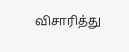விசாரித்து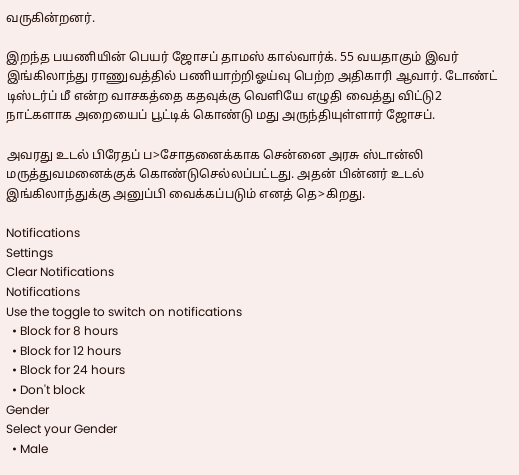வருகின்றனர்.

இறந்த பயணியின் பெயர் ஜோசப் தாமஸ் கால்வார்க். 55 வயதாகும் இவர் இங்கிலாந்து ராணுவத்தில் பணியாற்றிஓய்வு பெற்ற அதிகாரி ஆவார். டோண்ட் டிஸ்டர்ப் மீ என்ற வாசகத்தை கதவுக்கு வெளியே எழுதி வைத்து விட்டு2 நாட்களாக அறையைப் பூட்டிக் கொண்டு மது அருந்தியுள்ளார் ஜோசப்.

அவரது உடல் பிரேதப் ப>சோதனைக்காக சென்னை அரசு ஸ்டான்லி மருத்துவமனைக்குக் கொண்டுசெல்லப்பட்டது. அதன் பின்னர் உடல் இங்கிலாந்துக்கு அனுப்பி வைக்கப்படும் எனத் தெ>கிறது.

Notifications
Settings
Clear Notifications
Notifications
Use the toggle to switch on notifications
  • Block for 8 hours
  • Block for 12 hours
  • Block for 24 hours
  • Don't block
Gender
Select your Gender
  • Male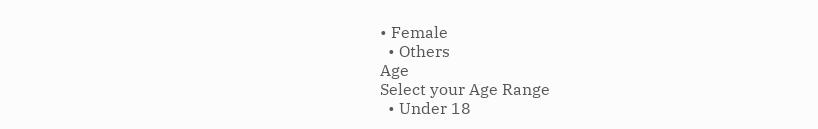• Female
  • Others
Age
Select your Age Range
  • Under 18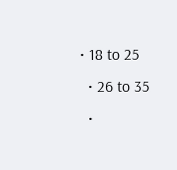• 18 to 25
  • 26 to 35
  •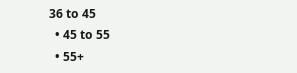36 to 45
  • 45 to 55
  • 55+